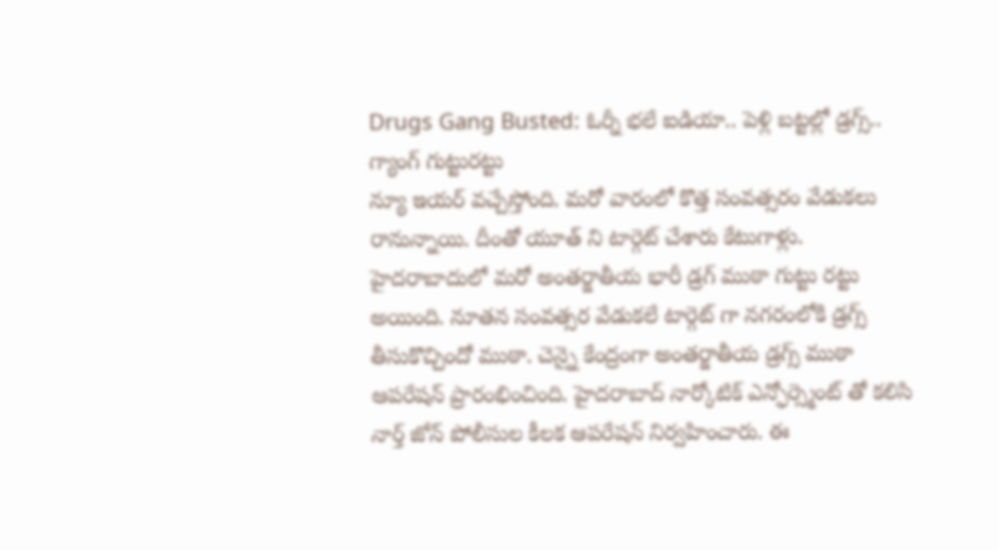Drugs Gang Busted: ఓర్నీ భలే ఐడియా.. పెళ్లి బట్టల్లో డ్రగ్స్.. గ్యాంగ్ గుట్టురట్టు
న్యూ ఇయర్ వచ్చేస్తోంది. మరో వారంలో కొత్త సంవత్సరం వేడుకలు రానున్నాయి. దీంతో యూత్ ని టార్గెట్ చేశారు కేటుగాళ్లు. హైదరాబాదులో మరో అంతర్జాతీయ భారీ డ్రగ్ ముఠా గుట్టు రట్టు అయింది. నూతన సంవత్సర వేడుకలే టార్గెట్ గా నగరంలోకి డ్రగ్స్ తీసుకొచ్చిందో ముఠా. చెన్నై కేంద్రంగా అంతర్జాతీయ డ్రగ్స్ ముఠా ఆపరేషన్ ప్రారంభించింది. హైదరాబాద్ నార్కోటిక్ ఎన్ఫోర్స్మెంట్ తో కలిసి నార్త్ జోన్ పోలీసుల కీలక ఆపరేషన్ నిర్వహించారు. ఈ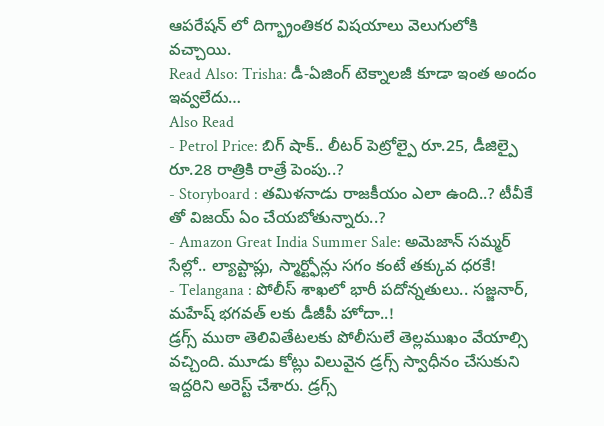ఆపరేషన్ లో దిగ్భ్రాంతికర విషయాలు వెలుగులోకి వచ్చాయి.
Read Also: Trisha: డీ-ఏజింగ్ టెక్నాలజీ కూడా ఇంత అందం ఇవ్వలేదు…
Also Read
- Petrol Price: బిగ్ షాక్.. లీటర్ పెట్రోల్పై రూ.25, డీజిల్పై రూ.28 రాత్రికి రాత్రే పెంపు..?
- Storyboard : తమిళనాడు రాజకీయం ఎలా ఉంది..? టీవీకే తో విజయ్ ఏం చేయబోతున్నారు..?
- Amazon Great India Summer Sale: అమెజాన్ సమ్మర్ సేల్లో.. ల్యాప్టాప్లు, స్మార్ట్ఫోన్లు సగం కంటే తక్కువ ధరకే!
- Telangana : పోలీస్ శాఖలో భారీ పదోన్నతులు.. సజ్జనార్, మహేష్ భగవత్ లకు డీజీపీ హోదా..!
డ్రగ్స్ ముఠా తెలివితేటలకు పోలీసులే తెల్లముఖం వేయాల్సి వచ్చింది. మూడు కోట్లు విలువైన డ్రగ్స్ స్వాధీనం చేసుకుని ఇద్దరిని అరెస్ట్ చేశారు. డ్రగ్స్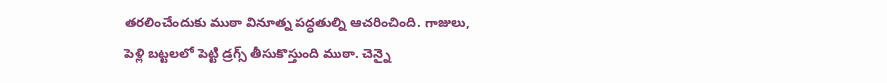తరలించేందుకు ముఠా వినూత్న పద్ధతుల్ని ఆచరించింది. గాజులు, పెళ్లి బట్టలలో పెట్టి డ్రగ్స్ తీసుకొస్తుంది ముఠా. చెన్నై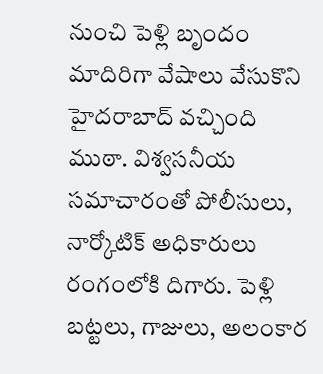నుంచి పెళ్లి బృందం మాదిరిగా వేషాలు వేసుకొని హైదరాబాద్ వచ్చింది ముఠా. విశ్వసనీయ సమాచారంతో పోలీసులు, నార్కోటిక్ అధికారులు రంగంలోకి దిగారు. పెళ్లి బట్టలు, గాజులు, అలంకార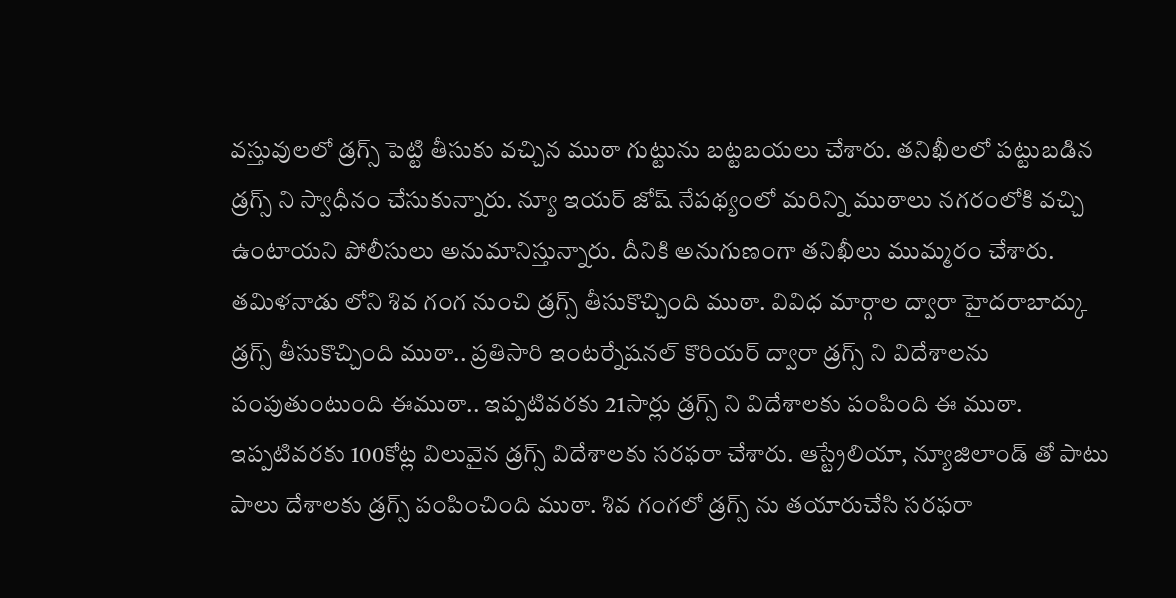వస్తువులలో డ్రగ్స్ పెట్టి తీసుకు వచ్చిన ముఠా గుట్టును బట్టబయలు చేశారు. తనిఖీలలో పట్టుబడిన డ్రగ్స్ ని స్వాధీనం చేసుకున్నారు. న్యూ ఇయర్ జోష్ నేపథ్యంలో మరిన్ని ముఠాలు నగరంలోకి వచ్చి ఉంటాయని పోలీసులు అనుమానిస్తున్నారు. దీనికి అనుగుణంగా తనిఖీలు ముమ్మరం చేశారు.
తమిళనాడు లోని శివ గంగ నుంచి డ్రగ్స్ తీసుకొచ్చింది ముఠా. వివిధ మార్గాల ద్వారా హైదరాబాద్కు డ్రగ్స్ తీసుకొచ్చింది ముఠా.. ప్రతిసారి ఇంటర్నేషనల్ కొరియర్ ద్వారా డ్రగ్స్ ని విదేశాలను పంపుతుంటుంది ఈముఠా.. ఇప్పటివరకు 21సార్లు డ్రగ్స్ ని విదేశాలకు పంపింది ఈ ముఠా. ఇప్పటివరకు 100కోట్ల విలువైన డ్రగ్స్ విదేశాలకు సరఫరా చేశారు. ఆస్ట్రేలియా, న్యూజిలాండ్ తో పాటు పాలు దేశాలకు డ్రగ్స్ పంపించింది ముఠా. శివ గంగలో డ్రగ్స్ ను తయారుచేసి సరఫరా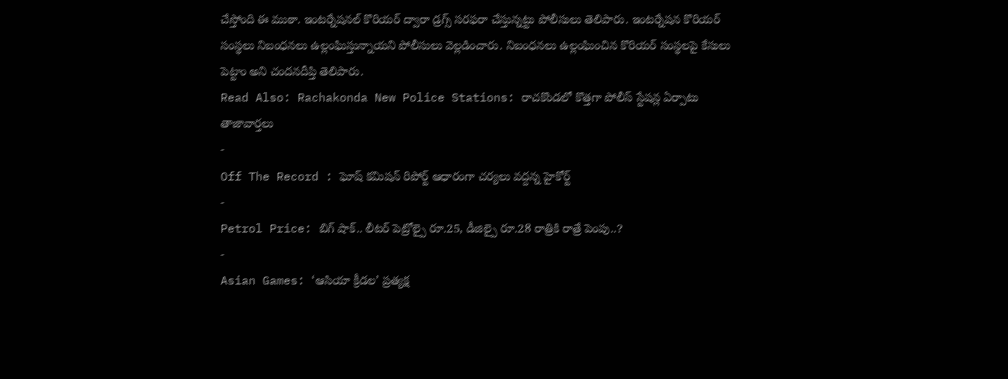చేస్తోంది ఈ ముఠా. ఇంటర్నేషనల్ కొరియర్ ద్వారా డ్రగ్స్ సరఫరా చేస్తున్నట్టు పోలీసులు తెలిపారు. ఇంటర్నేషన కొరియర్ సంస్థలు నిబంధనలు ఉల్లంఘిస్తున్నాయని పోలీసులు వెల్లడించారు. నిబంధనలు ఉల్లంఘించిన కొరియర్ సంస్థలపై కేసులు పెట్టాం అని చందనదీప్తి తెలిపారు.
Read Also: Rachakonda New Police Stations: రాచకొండలో కొత్తగా పోలీస్ స్టేషన్ల ఏర్పాటు
తాజావార్తలు
-
Off The Record : ఘోష్ కమిషన్ రిపోర్ట్ ఆధారంగా చర్యలు వద్దన్న హైకోర్ట్
-
Petrol Price: బిగ్ షాక్.. లీటర్ పెట్రోల్పై రూ.25, డీజిల్పై రూ.28 రాత్రికి రాత్రే పెంపు..?
-
Asian Games: ‘ఆసియా క్రీడల’ ప్రత్యక్ష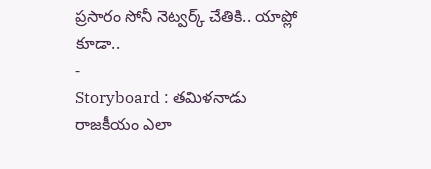ప్రసారం సోనీ నెట్వర్క్ చేతికి.. యాప్లో కూడా..
-
Storyboard : తమిళనాడు రాజకీయం ఎలా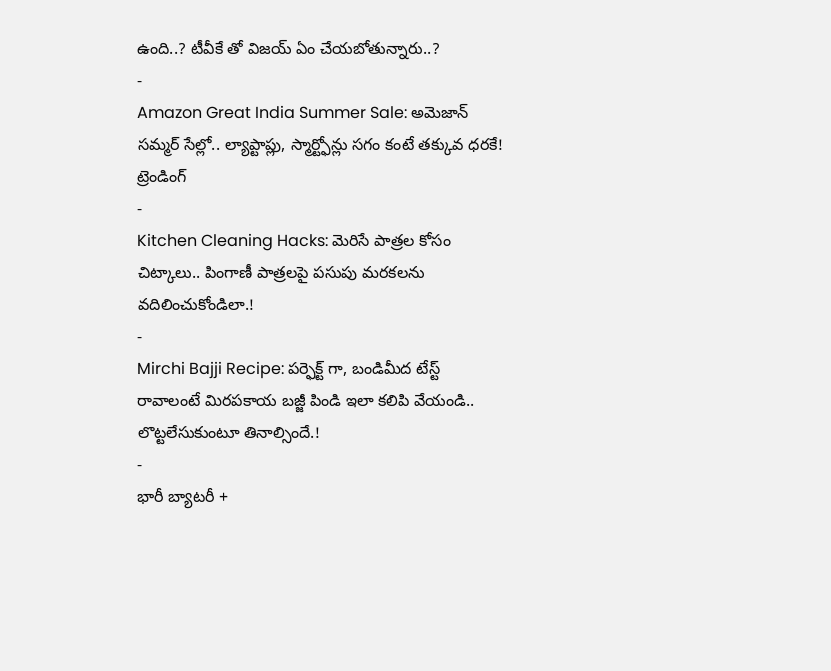ఉంది..? టీవీకే తో విజయ్ ఏం చేయబోతున్నారు..?
-
Amazon Great India Summer Sale: అమెజాన్ సమ్మర్ సేల్లో.. ల్యాప్టాప్లు, స్మార్ట్ఫోన్లు సగం కంటే తక్కువ ధరకే!
ట్రెండింగ్
-
Kitchen Cleaning Hacks: మెరిసే పాత్రల కోసం చిట్కాలు.. పింగాణీ పాత్రలపై పసుపు మరకలను వదిలించుకోండిలా.!
-
Mirchi Bajji Recipe: పర్ఫెక్ట్ గా, బండిమీద టేస్ట్ రావాలంటే మిరపకాయ బజ్జీ పిండి ఇలా కలిపి వేయండి.. లొట్టలేసుకుంటూ తినాల్సిందే.!
-
భారీ బ్యాటరీ +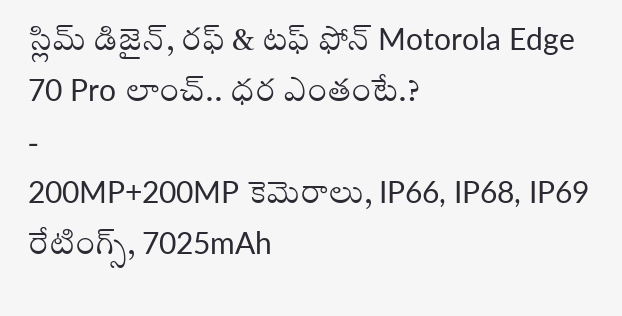స్లిమ్ డిజైన్, రఫ్ & టఫ్ ఫోన్ Motorola Edge 70 Pro లాంచ్.. ధర ఎంతంటే.?
-
200MP+200MP కెమెరాలు, IP66, IP68, IP69 రేటింగ్స్, 7025mAh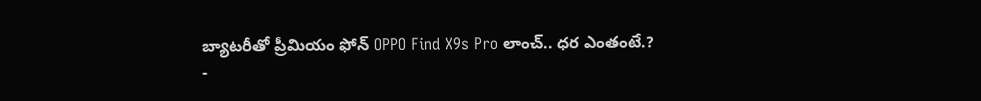బ్యాటరీతో ప్రీమియం ఫోన్ OPPO Find X9s Pro లాంచ్.. ధర ఎంతంటే.?
-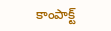కాంపాక్ట్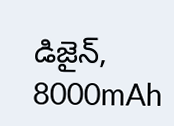డిజైన్, 8000mAh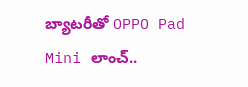బ్యాటరీతో OPPO Pad Mini లాంచ్..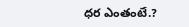ధర ఎంతంటే.?